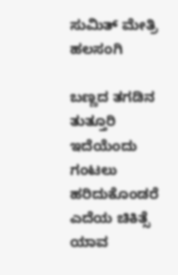ಸುಮಿತ್ ಮೇತ್ರಿ ಹಲಸಂಗಿ

ಬಣ್ಣದ ತಗಡಿನ ತುತ್ತೂರಿ
ಇದೆಯೆಂದು ಗಂಟಲು
ಹರಿದುಕೊಂಡರೆ
ಎದೆಯ ಚಿಕಿತ್ಸೆ ಯಾವ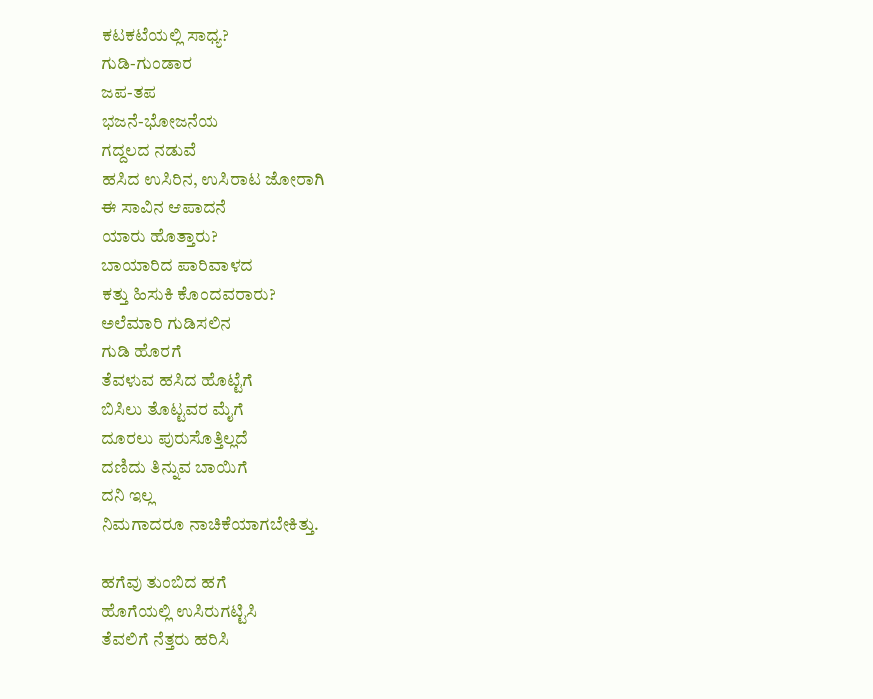ಕಟಕಟೆಯಲ್ಲಿ ಸಾಧ್ಯ?
ಗುಡಿ-ಗುಂಡಾರ
ಜಪ-ತಪ
ಭಜನೆ-ಭೋಜನೆಯ
ಗದ್ದಲದ ನಡುವೆ
ಹಸಿದ ಉಸಿರಿನ, ಉಸಿರಾಟ ಜೋರಾಗಿ
ಈ ಸಾವಿನ ಆಪಾದನೆ
ಯಾರು ಹೊತ್ತಾರು?
ಬಾಯಾರಿದ ಪಾರಿವಾಳದ
ಕತ್ತು ಹಿಸುಕಿ ಕೊಂದವರಾರು?
ಅಲೆಮಾರಿ ಗುಡಿಸಲಿನ
ಗುಡಿ ಹೊರಗೆ
ತೆವಳುವ ಹಸಿದ ಹೊಟ್ಟೆಗೆ
ಬಿಸಿಲು ತೊಟ್ಟವರ ಮೈಗೆ
ದೂರಲು ಪುರುಸೊತ್ತಿಲ್ಲದೆ
ದಣಿದು ತಿನ್ನುವ ಬಾಯಿಗೆ
ದನಿ ಇಲ್ಲ
ನಿಮಗಾದರೂ ನಾಚಿಕೆಯಾಗಬೇಕಿತ್ತು.

ಹಗೆವು ತುಂಬಿದ ಹಗೆ
ಹೊಗೆಯಲ್ಲಿ ಉಸಿರುಗಟ್ಟಿಸಿ
ತೆವಲಿಗೆ ನೆತ್ತರು ಹರಿಸಿ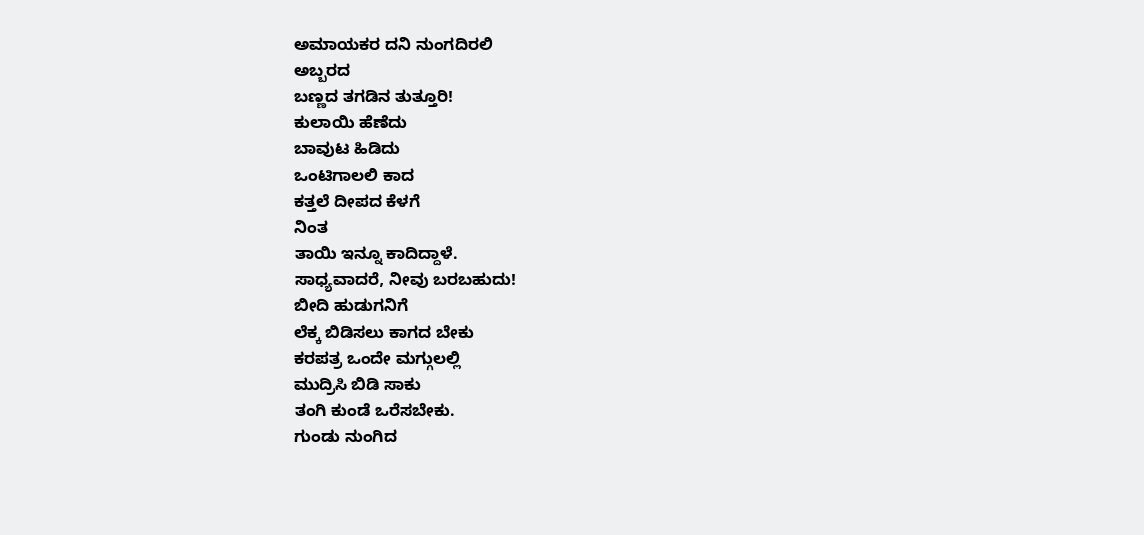ಅಮಾಯಕರ ದನಿ ನುಂಗದಿರಲಿ
ಅಬ್ಬರದ
ಬಣ್ಣದ ತಗಡಿನ ತುತ್ತೂರಿ!
ಕುಲಾಯಿ ಹೆಣೆದು
ಬಾವುಟ ಹಿಡಿದು
ಒಂಟಿಗಾಲಲಿ ಕಾದ
ಕತ್ತಲೆ ದೀಪದ ಕೆಳಗೆ
ನಿಂತ
ತಾಯಿ ಇನ್ನೂ ಕಾದಿದ್ದಾಳೆ.
ಸಾಧ್ಯವಾದರೆ, ನೀವು ಬರಬಹುದು!
ಬೀದಿ ಹುಡುಗನಿಗೆ
ಲೆಕ್ಕ ಬಿಡಿಸಲು ಕಾಗದ ಬೇಕು
ಕರಪತ್ರ ಒಂದೇ ಮಗ್ಗುಲಲ್ಲಿ
ಮುದ್ರಿಸಿ ಬಿಡಿ ಸಾಕು
ತಂಗಿ ಕುಂಡೆ ಒರೆಸಬೇಕು.
ಗುಂಡು ನುಂಗಿದ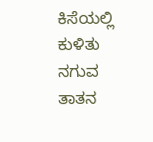ಕಿಸೆಯಲ್ಲಿ ಕುಳಿತು ನಗುವ
ತಾತನ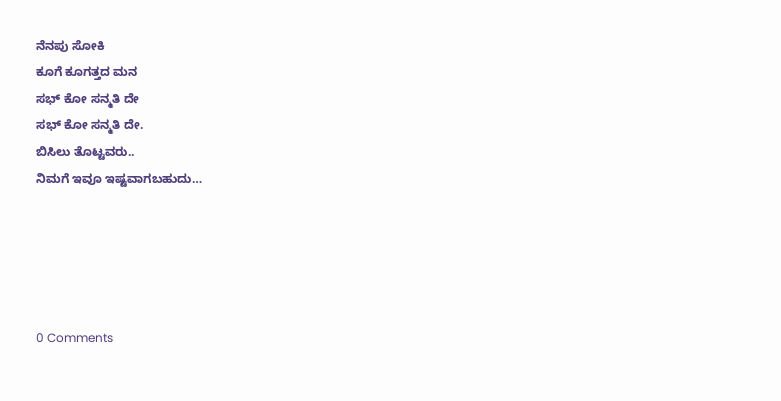ನೆನಪು ಸೋಕಿ
ಕೂಗೆ ಕೂಗತ್ತದ ಮನ
ಸಭ್ ಕೋ ಸನ್ಮತಿ ದೇ
ಸಭ್ ಕೋ ಸನ್ಮತಿ ದೇ.
ಬಿಸಿಲು ತೊಟ್ಟವರು..
ನಿಮಗೆ ಇವೂ ಇಷ್ಟವಾಗಬಹುದು…





0 Comments